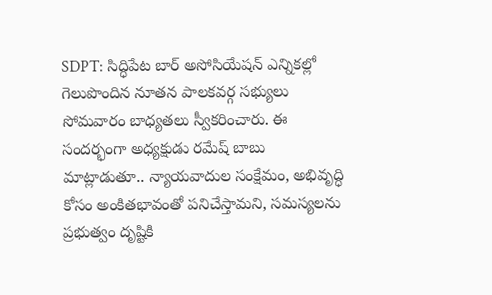SDPT: సిద్ధిపేట బార్ అసోసియేషన్ ఎన్నికల్లో గెలుపొందిన నూతన పాలకవర్గ సభ్యులు సోమవారం బాధ్యతలు స్వీకరించారు. ఈ సందర్భంగా అధ్యక్షుడు రమేష్ బాబు మాట్లాడుతూ.. న్యాయవాదుల సంక్షేమం, అభివృద్ధి కోసం అంకితభావంతో పనిచేస్తామని, సమస్యలను ప్రభుత్వం దృష్టికి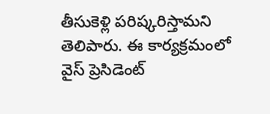తీసుకెళ్లి పరిష్కరిస్తామని తెలిపారు. ఈ కార్యక్రమంలో వైస్ ప్రెసిడెంట్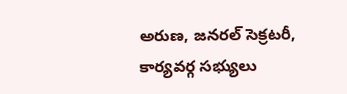అరుణ, జనరల్ సెక్రటరీ, కార్యవర్గ సభ్యులు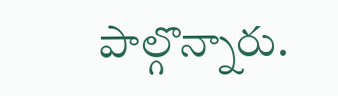పాల్గొన్నారు.